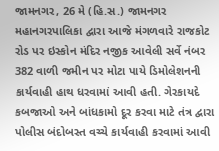જામનગર, 26 મે (હિ.સ.) જામનગર મહાનગરપાલિકા દ્વારા આજે મંગળવારે રાજકોટ રોડ પર ઇસ્કોન મંદિર નજીક આવેલી સર્વે નંબર 382 વાળી જમીન પર મોટા પાયે ડિમોલેશનની કાર્યવાહી હાથ ધરવામાં આવી હતી. ગેરકાયદે કબજાઓ અને બાંધકામો દૂર કરવા માટે તંત્ર દ્વારા પોલીસ બંદોબસ્ત વચ્ચે કાર્યવાહી કરવામાં આવી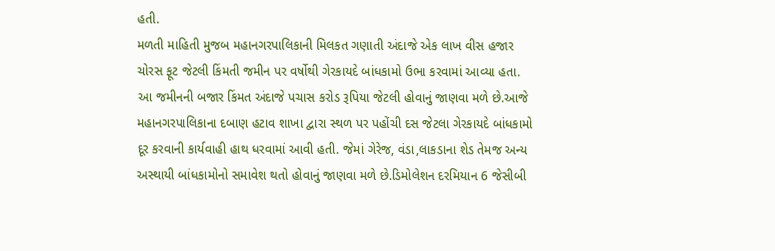હતી.
મળતી માહિતી મુજબ મહાનગરપાલિકાની મિલકત ગણાતી અંદાજે એક લાખ વીસ હજાર ચોરસ ફૂટ જેટલી કિંમતી જમીન પર વર્ષોથી ગેરકાયદે બાંધકામો ઉભા કરવામાં આવ્યા હતા. આ જમીનની બજાર કિંમત અંદાજે પચાસ કરોડ રૂપિયા જેટલી હોવાનું જાણવા મળે છે.આજે મહાનગરપાલિકાના દબાણ હટાવ શાખા દ્વારા સ્થળ પર પહોંચી દસ જેટલા ગેરકાયદે બાંધકામો દૂર કરવાની કાર્યવાહી હાથ ધરવામાં આવી હતી. જેમાં ગેરેજ, વંડા,લાકડાના શેડ તેમજ અન્ય અસ્થાયી બાંધકામોનો સમાવેશ થતો હોવાનું જાણવા મળે છે.ડિમોલેશન દરમિયાન 6 જેસીબી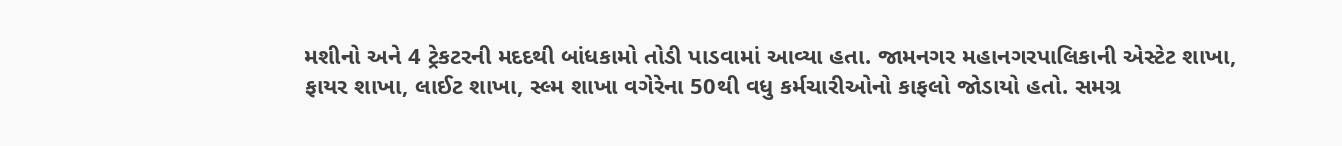મશીનો અને 4 ટ્રેકટરની મદદથી બાંધકામો તોડી પાડવામાં આવ્યા હતા. જામનગર મહાનગરપાલિકાની એસ્ટેટ શાખા, ફાયર શાખા, લાઈટ શાખા, સ્લ્મ શાખા વગેરેના 50થી વધુ કર્મચારીઓનો કાફલો જોડાયો હતો. સમગ્ર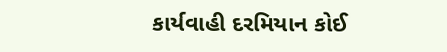કાર્યવાહી દરમિયાન કોઈ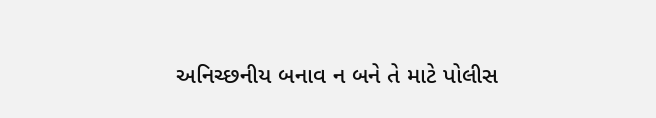અનિચ્છનીય બનાવ ન બને તે માટે પોલીસ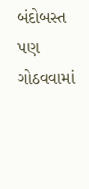બંદોબસ્ત પણ ગોઠવવામાં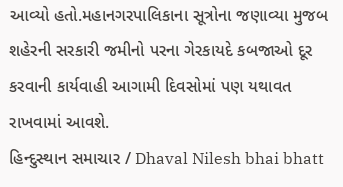આવ્યો હતો.મહાનગરપાલિકાના સૂત્રોના જણાવ્યા મુજબ શહેરની સરકારી જમીનો પરના ગેરકાયદે કબજાઓ દૂર કરવાની કાર્યવાહી આગામી દિવસોમાં પણ યથાવત રાખવામાં આવશે.
હિન્દુસ્થાન સમાચાર / Dhaval Nilesh bhai bhatt